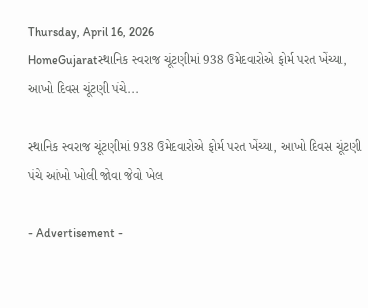Thursday, April 16, 2026
HomeGujaratસ્થાનિક સ્વરાજ ચૂંટણીમાં 938 ઉમેદવારોએ ફોર્મ પરત ખેંચ્યા, આખો દિવસ ચૂંટણી પંચે...

સ્થાનિક સ્વરાજ ચૂંટણીમાં 938 ઉમેદવારોએ ફોર્મ પરત ખેંચ્યા, આખો દિવસ ચૂંટણી પંચે આંખો ખોલી જોવા જેવો ખેલ

- Advertisement -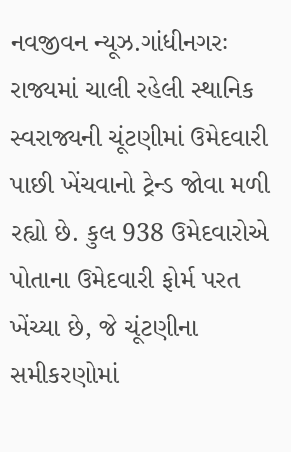નવજીવન ન્યૂઝ.ગાંધીનગરઃ રાજ્યમાં ચાલી રહેલી સ્થાનિક સ્વરાજ્યની ચૂંટણીમાં ઉમેદવારી પાછી ખેંચવાનો ટ્રેન્ડ જોવા મળી રહ્યો છે. કુલ 938 ઉમેદવારોએ પોતાના ઉમેદવારી ફોર્મ પરત ખેંચ્યા છે, જે ચૂંટણીના સમીકરણોમાં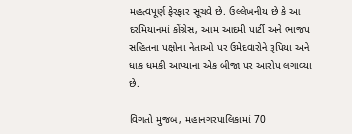મહત્વપૂર્ણ ફેરફાર સૂચવે છે. ઉલ્લેખનીય છે કે આ દરમિયાનમાં કોંગ્રેસ, આમ આદમી પાર્ટી અને ભાજપ સહિતના પક્ષોના નેતાઓ પર ઉમેદવારોને રૂપિયા અને ધાક ધમકી આપ્યાના એક બીજા પર આરોપ લગાવ્યા છે.

વિગતો મુજબ, મહાનગરપાલિકામાં 70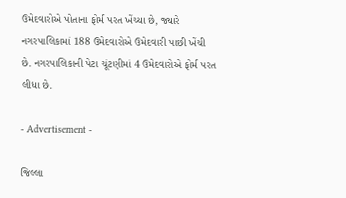ઉમેદવારોએ પોતાના ફોર્મ પરત ખેંચ્યા છે, જ્યારે નગરપાલિકામાં 188 ઉમેદવારોએ ઉમેદવારી પાછી ખેંચી છે. નગરપાલિકાની પેટા ચૂંટણીમાં 4 ઉમેદવારોએ ફોર્મ પરત લીધા છે.

- Advertisement -

જિલ્લા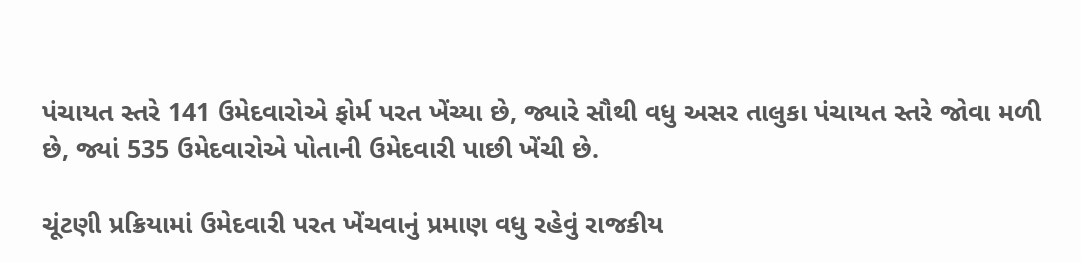પંચાયત સ્તરે 141 ઉમેદવારોએ ફોર્મ પરત ખેંચ્યા છે, જ્યારે સૌથી વધુ અસર તાલુકા પંચાયત સ્તરે જોવા મળી છે, જ્યાં 535 ઉમેદવારોએ પોતાની ઉમેદવારી પાછી ખેંચી છે.

ચૂંટણી પ્રક્રિયામાં ઉમેદવારી પરત ખેંચવાનું પ્રમાણ વધુ રહેવું રાજકીય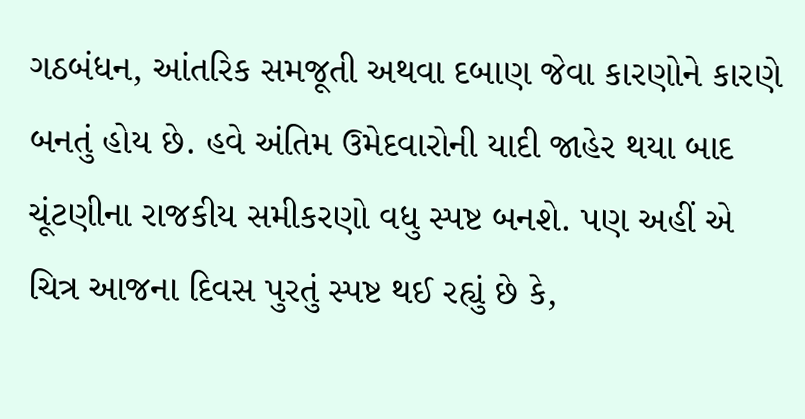ગઠબંધન, આંતરિક સમજૂતી અથવા દબાણ જેવા કારણોને કારણે બનતું હોય છે. હવે અંતિમ ઉમેદવારોની યાદી જાહેર થયા બાદ ચૂંટણીના રાજકીય સમીકરણો વધુ સ્પષ્ટ બનશે. પણ અહીં એ ચિત્ર આજના દિવસ પુરતું સ્પષ્ટ થઈ રહ્યું છે કે,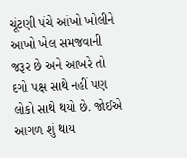ચૂંટણી પંચે આંખો ખોલીને આખો ખેલ સમજવાની જરૂર છે અને આખરે તો દગો પક્ષ સાથે નહીં પણ લોકો સાથે થયો છે. જોઈએ આગળ શું થાય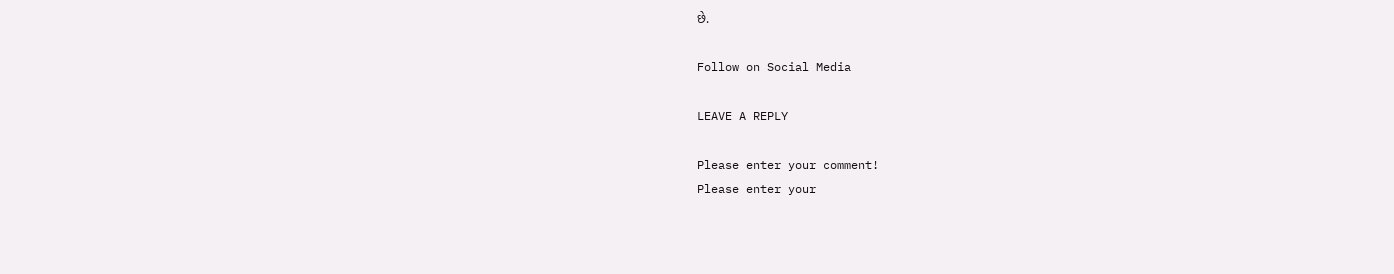છે.

Follow on Social Media

LEAVE A REPLY

Please enter your comment!
Please enter your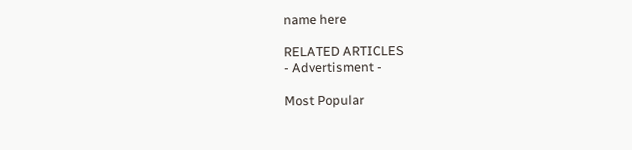name here

RELATED ARTICLES
- Advertisment -

Most Popular